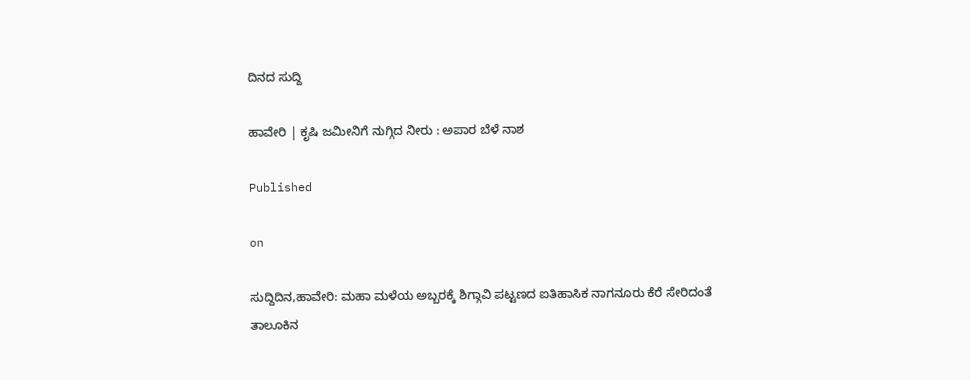ದಿನದ ಸುದ್ದಿ

ಹಾವೇರಿ | ಕೃಷಿ ಜಮೀನಿಗೆ ನುಗ್ಗಿದ ನೀರು : ಅಪಾರ ಬೆಳೆ ನಾಶ

Published

on

ಸುದ್ದಿದಿನ,ಹಾವೇರಿ: ಮಹಾ ಮಳೆಯ ಅಬ್ಬರಕ್ಕೆ ಶಿಗ್ಗಾವಿ ಪಟ್ಟಣದ ಐತಿಹಾಸಿಕ ನಾಗನೂರು ಕೆರೆ ಸೇರಿದಂತೆ ತಾಲೂಕಿನ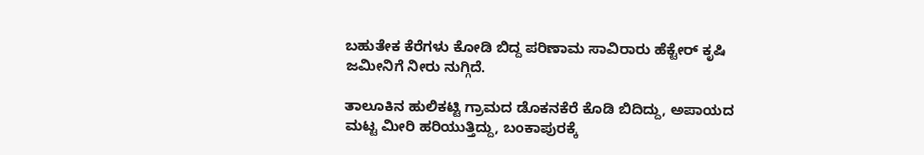ಬಹುತೇಕ ಕೆರೆಗಳು ಕೋಡಿ ಬಿದ್ದ ಪರಿಣಾಮ ಸಾವಿರಾರು ಹೆಕ್ಟೇರ್ ಕೃಷಿ ಜಮೀನಿಗೆ ನೀರು ನುಗ್ಗಿದೆ.

ತಾಲೂಕಿನ ಹುಲಿಕಟ್ಟಿ ಗ್ರಾಮದ ಡೊಕನಕೆರೆ ಕೊಡಿ ಬಿದಿದ್ದು, ಅಪಾಯದ ಮಟ್ಟ ಮೀರಿ ಹರಿಯುತ್ತಿದ್ದು, ಬಂಕಾಪುರಕ್ಕೆ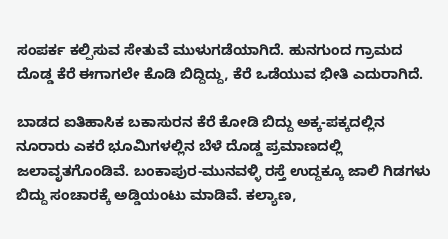ಸಂಪರ್ಕ ಕಲ್ಪಿಸುವ ಸೇತುವೆ ಮುಳುಗಡೆಯಾಗಿದೆ. ಹುನಗುಂದ ಗ್ರಾಮದ ದೊಡ್ಡ ಕೆರೆ ಈಗಾಗಲೇ ಕೊಡಿ ಬಿದ್ದಿದ್ದು, ಕೆರೆ ಒಡೆಯುವ ಭೀತಿ ಎದುರಾಗಿದೆ.

ಬಾಡದ ಐತಿಹಾಸಿಕ ಬಕಾಸುರನ ಕೆರೆ ಕೋಡಿ ಬಿದ್ದು ಅಕ್ಕ-ಪಕ್ಕದಲ್ಲಿನ ನೂರಾರು ಎಕರೆ ಭೂಮಿಗಳಲ್ಲಿನ ಬೆಳೆ ದೊಡ್ಡ ಪ್ರಮಾಣದಲ್ಲಿ ಜಲಾವೃತಗೊಂಡಿವೆ. ಬಂಕಾಪುರ-ಮುನವಳ್ಳಿ ರಸ್ತೆ ಉದ್ದಕ್ಕೂ ಜಾಲಿ ಗಿಡಗಳು ಬಿದ್ದು ಸಂಚಾರಕ್ಕೆ ಅಡ್ಡಿಯಂಟು ಮಾಡಿವೆ. ಕಲ್ಯಾಣ,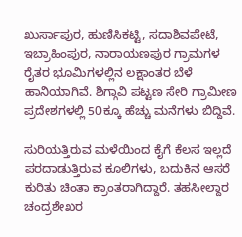ಖುರ್ಸಾಪುರ, ಹುಣಿಸಿಕಟ್ಟಿ, ಸದಾಶಿವಪೇಟೆ, ಇಬ್ರಾಹಿಂಪುರ, ನಾರಾಯಣಪುರ ಗ್ರಾಮಗಳ ರೈತರ ಭೂಮಿಗಳಲ್ಲಿನ ಲಕ್ಷಾಂತರ ಬೆಳೆ ಹಾನಿಯಾಗಿವೆ. ಶಿಗ್ಗಾವಿ ಪಟ್ಟಣ ಸೇರಿ ಗ್ರಾಮೀಣ ಪ್ರದೇಶಗಳಲ್ಲಿ 50ಕ್ಕೂ ಹೆಚ್ಚು ಮನೆಗಳು ಬಿದ್ದಿವೆ.

ಸುರಿಯತ್ತಿರುವ ಮಳೆಯಿಂದ ಕೈಗೆ ಕೆಲಸ ಇಲ್ಲದೆ ಪರದಾಡುತ್ತಿರುವ ಕೂಲಿಗಳು, ಬದುಕಿನ ಆಸರೆ ಕುರಿತು ಚಿಂತಾ ಕ್ರಾಂತರಾಗಿದ್ದಾರೆ. ತಹಸೀಲ್ದಾರ ಚಂದ್ರಶೇಖರ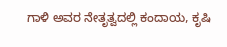ಗಾಳಿ ಅವರ ನೇತೃತ್ವದಲ್ಲಿ ಕಂದಾಯ, ಕೃಷಿ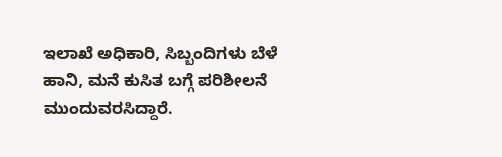ಇಲಾಖೆ ಅಧಿಕಾರಿ, ಸಿಬ್ಬಂದಿಗಳು ಬೆಳೆ ಹಾನಿ, ಮನೆ ಕುಸಿತ ಬಗ್ಗೆ ಪರಿಶೀಲನೆ ಮುಂದುವರಸಿದ್ದಾರೆ.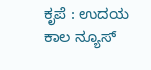ಕೃಪೆ : ಉದಯ ಕಾಲ ನ್ಯೂಸ್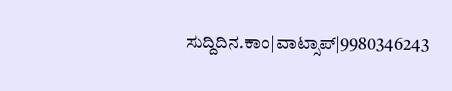ಸುದ್ದಿದಿನ.ಕಾಂ|ವಾಟ್ಸಾಪ್|9980346243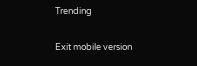Trending

Exit mobile version